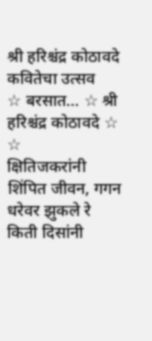श्री हरिश्चंद्र कोठावदे
कवितेचा उत्सव
☆ बरसात… ☆ श्री हरिश्चंद्र कोठावदे ☆
☆
क्षितिजकरांनी शिंपित जीवन, गगन धरेवर झुकले रे
किती दिसांनी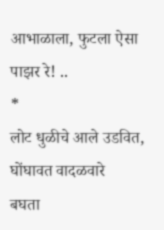आभाळाला, फुटला ऐसा पाझर रे! ..
*
लोट धुळीचे आले उडवित, घोंघावत वादळवारे
बघता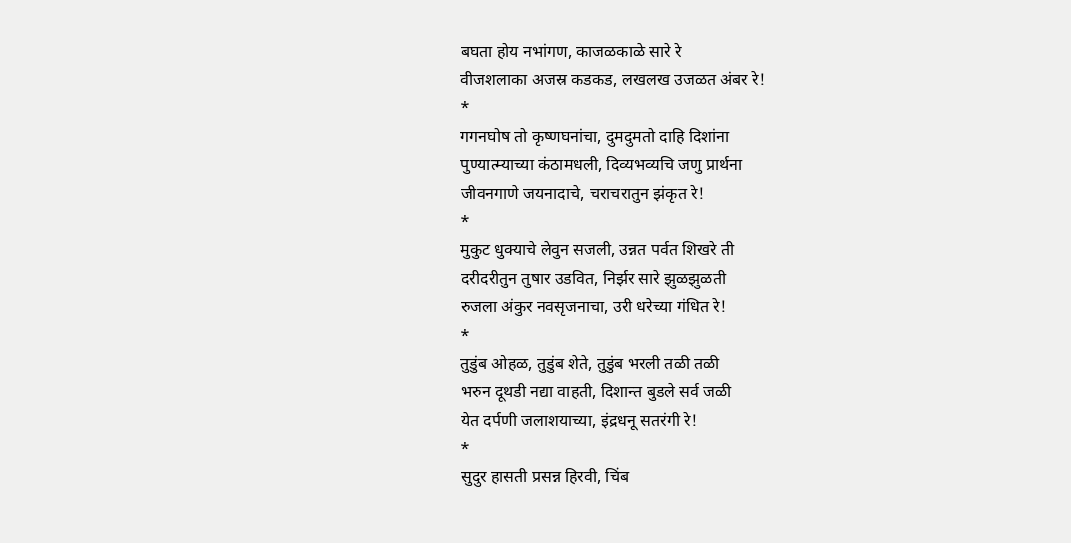बघता होय नभांगण, काजळकाळे सारे रे
वीजशलाका अजस्र कडकड, लखलख उजळत अंबर रे!
*
गगनघोष तो कृष्णघनांचा, दुमदुमतो दाहि दिशांना
पुण्यात्म्याच्या कंठामधली, दिव्यभव्यचि जणु प्रार्थना
जीवनगाणे जयनादाचे, चराचरातुन झंकृत रे!
*
मुकुट धुक्याचे लेवुन सजली, उन्नत पर्वत शिखरे ती
दरीदरीतुन तुषार उडवित, निर्झर सारे झुळझुळती
रुजला अंकुर नवसृजनाचा, उरी धरेच्या गंधित रे!
*
तुडुंब ओहळ, तुडुंब शेते, तुडुंब भरली तळी तळी
भरुन दूथडी नद्या वाहती, दिशान्त बुडले सर्व जळी
येत दर्पणी जलाशयाच्या, इंद्रधनू सतरंगी रे!
*
सुदुर हासती प्रसन्न हिरवी, चिंब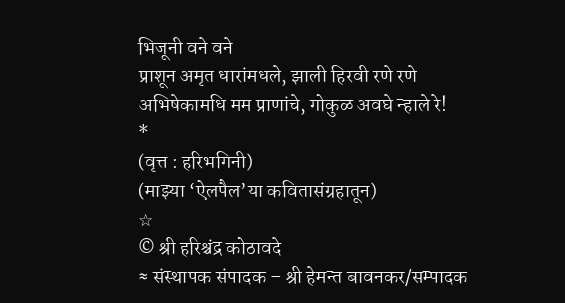भिजूनी वने वने
प्राशून अमृत धारांमधले, झाली हिरवी रणे रणे
अभिषेकामधि मम प्राणांचे, गोकुळ अवघे न्हाले रे!
*
(वृत्त : हरिभगिनी)
(माझ्या ‘ऐलपैल’या कवितासंग्रहातून)
☆
© श्री हरिश्चंद्र कोठावदे
≈ संस्थापक संपादक – श्री हेमन्त बावनकर/सम्पादक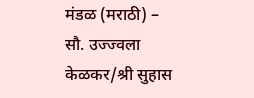मंडळ (मराठी) – सौ. उज्ज्वला केळकर/श्री सुहास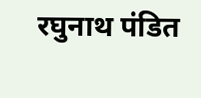रघुनाथ पंडित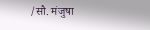/सौ. मंजुषा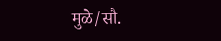मुळे/सौ.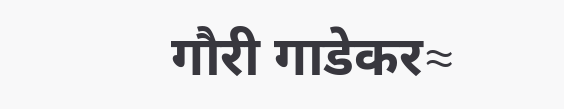गौरी गाडेकर≈